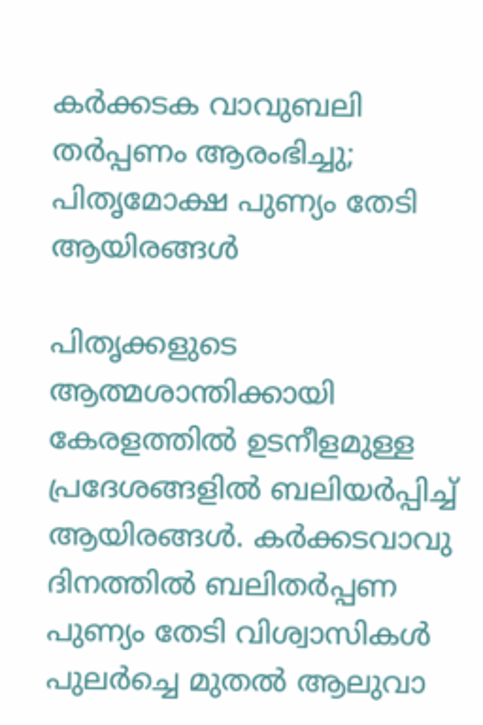കർക്കടക വാവുബലി തർപ്പണം ആരംഭിച്ചു; പിതൃമോക്ഷ പുണ്യം തേടി ആയിരങ്ങൾ

പിതൃക്കളുടെ ആത്മശാന്തിക്കായി കേരളത്തില്‍ ഉടനീളമുള്ള പ്രദേശങ്ങളില്‍ ബലിയര്‍പ്പിച്ച് ആയിരങ്ങള്‍. കര്‍ക്കടവാവു ദിനത്തില്‍ ബലിതര്‍പ്പണ പുണ്യം തേടി വിശ്വാസികള്‍ പുലര്‍ച്ചെ മുതല്‍ ആലുവാ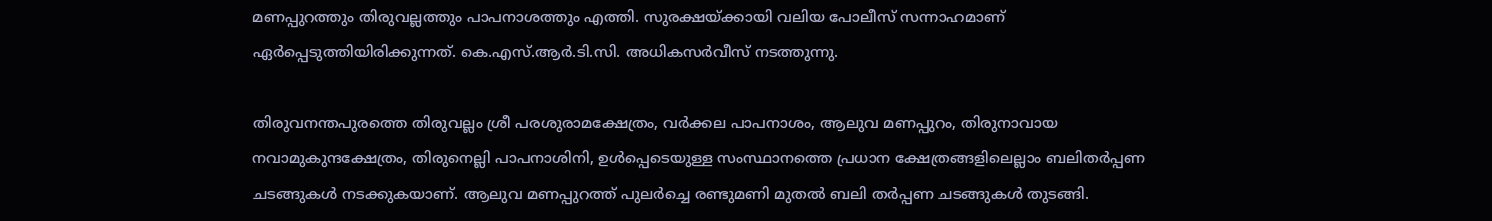മണപ്പുറത്തും തിരുവല്ലത്തും പാപനാശത്തും എത്തി. സുരക്ഷയ്ക്കായി വലിയ പോലീസ് സന്നാഹമാണ് ഏര്‍പ്പെടുത്തിയിരിക്കുന്നത്. കെ.എസ്.ആര്‍.ടി.സി. അധികസര്‍വീസ് നടത്തുന്നു.

തിരുവനന്തപുരത്തെ തിരുവല്ലം ശ്രീ പരശുരാമക്ഷേത്രം, വര്‍ക്കല പാപനാശം, ആലുവ മണപ്പുറം, തിരുനാവായ നവാമുകുന്ദക്ഷേത്രം, തിരുനെല്ലി പാപനാശിനി, ഉള്‍പ്പെടെയുള്ള സംസ്ഥാനത്തെ പ്രധാന ക്ഷേത്രങ്ങളിലെല്ലാം ബലിതര്‍പ്പണ ചടങ്ങുകള്‍ നടക്കുകയാണ്. ആലുവ മണപ്പുറത്ത് പുലര്‍ച്ചെ രണ്ടുമണി മുതല്‍ ബലി തര്‍പ്പണ ചടങ്ങുകള്‍ തുടങ്ങി.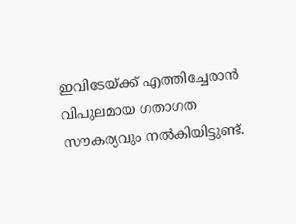ഇവിടേയ്ക്ക് എത്തിച്ചേരാന്‍ വിപുലമായ ഗതാഗത സൗകര്യവും നല്‍കിയിട്ടുണ്ട്.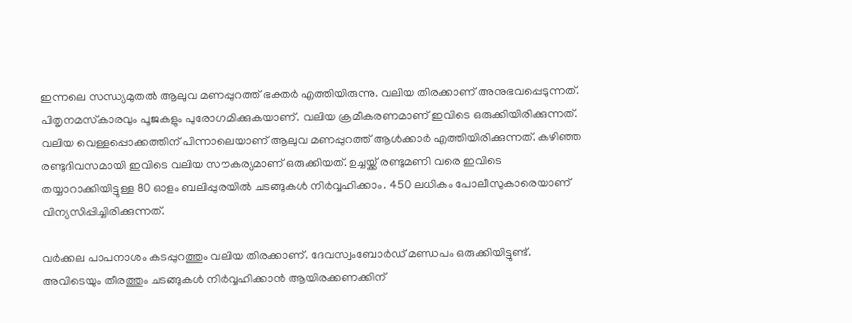ഇന്നലെ സന്ധ്യമുതല്‍ ആലുവ മണപ്പുറത്ത് ഭക്തര്‍ എത്തിയിരുന്നു. വലിയ തിരക്കാണ് അനുഭവപ്പെടുന്നത്. പിതൃനമസ്‌കാരവും പൂജകളും പുരോഗമിക്കുകയാണ്. വലിയ ക്രമീകരണമാണ് ഇവിടെ ഒരുക്കിയിരിക്കുന്നത്. വലിയ വെള്ളപ്പൊക്കത്തിന് പിന്നാലെയാണ് ആലുവ മണപ്പുറത്ത് ആള്‍ക്കാര്‍ എത്തിയിരിക്കുന്നത്. കഴിഞ്ഞ രണ്ടുദിവസമായി ഇവിടെ വലിയ സൗകര്യമാണ് ഒരുക്കിയത്. ഉച്ചയ്ക്ക് രണ്ടുമണി വരെ ഇവിടെ തയ്യാറാക്കിയിട്ടുള്ള 80 ഓളം ബലിപ്പുരയില്‍ ചടങ്ങുകള്‍ നിര്‍വ്വഹിക്കാം. 450 ലധികം പോലീസുകാരെയാണ് വിന്യസിപ്പിച്ചിരിക്കുന്നത്.

വര്‍ക്കല പാപനാശം കടപ്പുറത്തും വലിയ തിരക്കാണ്. ദേവസ്വംബോര്‍ഡ് മണ്ഡപം ഒരുക്കിയിട്ടുണ്ട്. അവിടെയും തീരത്തും ചടങ്ങുകള്‍ നിര്‍വ്വഹിക്കാന്‍ ആയിരക്കണക്കിന്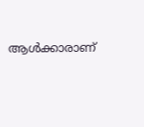ആള്‍ക്കാരാണ്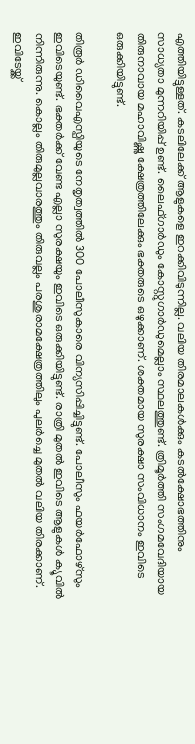എത്തിയിട്ടുള്ളത്. കടലിലേക്ക് ആളുകളെ ഇറക്കിവിടുന്നില്ല. വലിയ തിരമാലകള്‍ക്കും കടല്‍ക്ഷോഭത്തിനും സാധ്യതാ മുന്നറിയിപ്പ് ഉണ്ട്. ലൈഫ്ഗാര്‍ഡും കോസ്റ്റുഗാര്‍ഡുമെല്ലാം സ്ഥലത്തുണ്ട്. ത്രിമൂര്‍ത്തി സംഗമവേദിയായ തിരുനാവായ മഹാവിഷ്ണു ക്ഷേത്രത്തിലേക്കും ഭക്തരുടെ ഒഴുക്കാണ്. ശക്തമായ സുരക്ഷാ സംവിധാനം ഇവിടെ ഒരുക്കിയിട്ടുണ്ട്.

തിരൂര്‍ ഡിവൈഎസ്പിയുടെ നേതൃത്വത്തില്‍ 300 പോലീസുകാരെ വിന്യസിപ്പിച്ചിട്ടുണ്ട്. പോലീസും ഫയര്‍ഫോഴ്‌സും ഇവിടെയുണ്ട്. ഭക്തര്‍ക്ക് വേണ്ട എല്ലാ സുരക്ഷയും ഇവിടെ ഒരുക്കിയിട്ടുണ്ട്. രാത്രി മുതല്‍ ഇവിടെ ആളുകള്‍ ക്യൂവില്‍ നിന്നിരുന്നു. കൊല്ലം തിരുമുല്ലവാരത്തും തിരുവല്ലം പരശുരാമക്ഷേത്രത്തിലും പുലര്‍ച്ചെ മുതല്‍ വലിയ തിരക്കാണ്. ഇവിടേയ്ക്ക്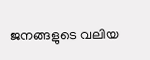ജനങ്ങളുടെ വലിയ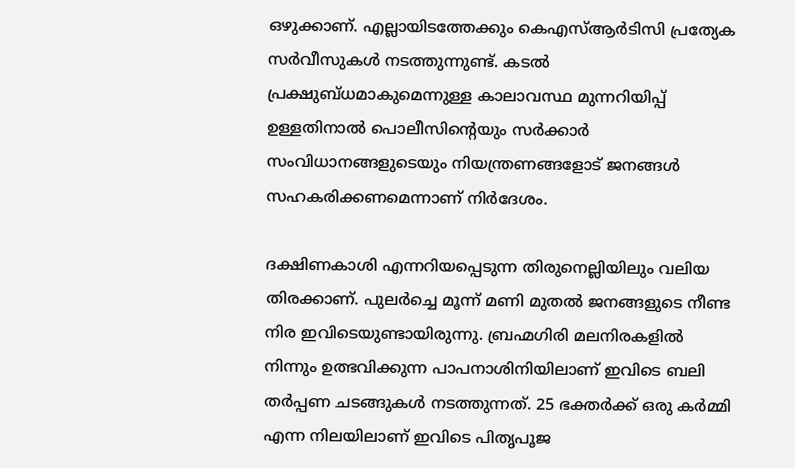ഒഴുക്കാണ്. എല്ലായിടത്തേക്കും കെഎസ്ആര്‍ടിസി പ്രത്യേക സര്‍വീസുകള്‍ നടത്തുന്നുണ്ട്. കടല്‍ പ്രക്ഷുബ്ധമാകുമെന്നുള്ള കാലാവസ്ഥ മുന്നറിയിപ്പ് ഉള്ളതിനാല്‍ പൊലീസിന്റെയും സര്‍ക്കാര്‍ സംവിധാനങ്ങളുടെയും നിയന്ത്രണങ്ങളോട് ജനങ്ങള്‍ സഹകരിക്കണമെന്നാണ് നിര്‍ദേശം.

ദക്ഷിണകാശി എന്നറിയപ്പെടുന്ന തിരുനെല്ലിയിലും വലിയ തിരക്കാണ്. പുലര്‍ച്ചെ മൂന്ന് മണി മുതല്‍ ജനങ്ങളുടെ നീണ്ട നിര ഇവിടെയുണ്ടായിരുന്നു. ബ്രഹ്മഗിരി മലനിരകളില്‍ നിന്നും ഉത്ഭവിക്കുന്ന പാപനാശിനിയിലാണ് ഇവിടെ ബലി തര്‍പ്പണ ചടങ്ങുകള്‍ നടത്തുന്നത്. 25 ഭക്തര്‍ക്ക് ഒരു കര്‍മ്മി എന്ന നിലയിലാണ് ഇവിടെ പിതൃപൂജ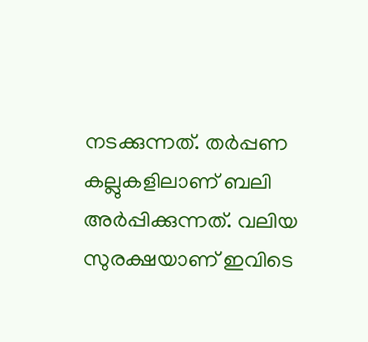നടക്കുന്നത്. തര്‍പ്പണ കല്ലുകളിലാണ് ബലി അര്‍പ്പിക്കുന്നത്. വലിയ സുരക്ഷയാണ് ഇവിടെ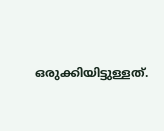ഒരുക്കിയിട്ടുള്ളത്.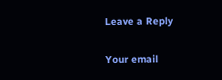Leave a Reply

Your email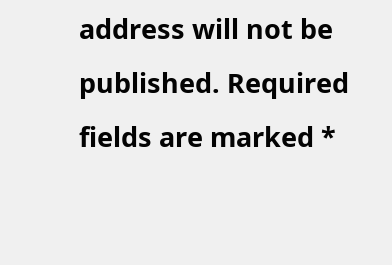address will not be published. Required fields are marked *